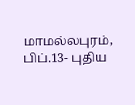மாமல்லபுரம், பிப்.13- புதிய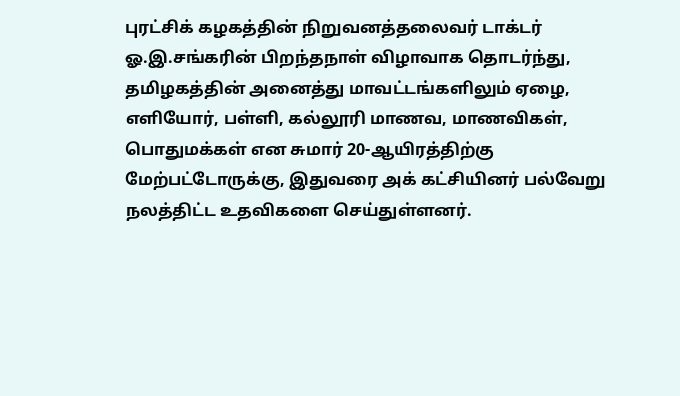புரட்சிக் கழகத்தின் நிறுவனத்தலைவர் டாக்டர் ஓ.இ.சங்கரின் பிறந்தநாள் விழாவாக தொடர்ந்து, தமிழகத்தின் அனைத்து மாவட்டங்களிலும் ஏழை, எளியோர், பள்ளி, கல்லூரி மாணவ, மாணவிகள், பொதுமக்கள் என சுமார் 20-ஆயிரத்திற்கு மேற்பட்டோருக்கு, இதுவரை அக் கட்சியினர் பல்வேறு நலத்திட்ட உதவிகளை செய்துள்ளனர்.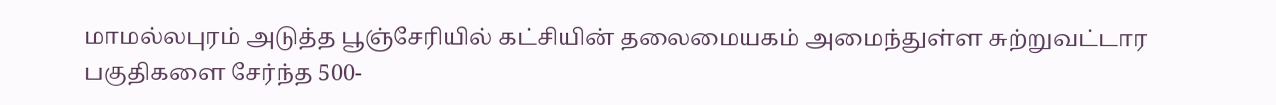மாமல்லபுரம் அடுத்த பூஞ்சேரியில் கட்சியின் தலைமையகம் அமைந்துள்ள சுற்றுவட்டார பகுதிகளை சேர்ந்த 500-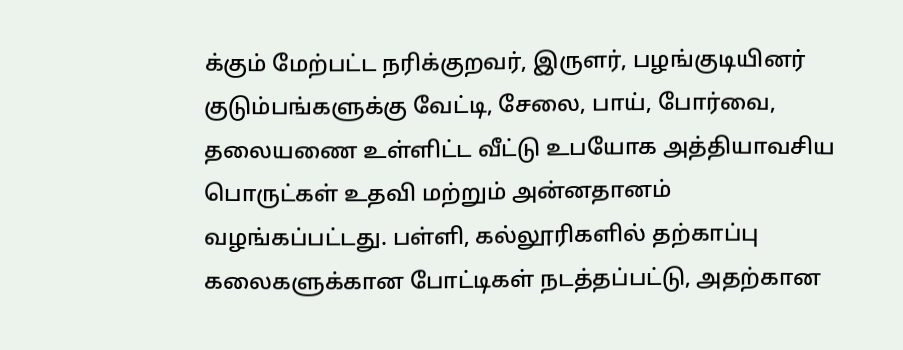க்கும் மேற்பட்ட நரிக்குறவர், இருளர், பழங்குடியினர் குடும்பங்களுக்கு வேட்டி, சேலை, பாய், போர்வை, தலையணை உள்ளிட்ட வீட்டு உபயோக அத்தியாவசிய பொருட்கள் உதவி மற்றும் அன்னதானம் வழங்கப்பட்டது. பள்ளி, கல்லூரிகளில் தற்காப்பு கலைகளுக்கான போட்டிகள் நடத்தப்பட்டு, அதற்கான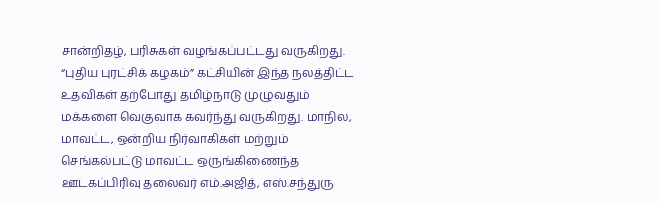சான்றிதழ், பரிசுகள் வழங்கப்பட்டது வருகிறது. “புதிய புரட்சிக் கழகம்” கட்சியின் இந்த நலத்திட்ட உதவிகள் தற்போது தமிழ்நாடு முழுவதும் மக்களை வெகுவாக கவர்ந்து வருகிறது. மாநில, மாவட்ட, ஒன்றிய நிர்வாகிகள் மற்றும் செங்கல்பட்டு மாவட்ட ஒருங்கிணைந்த ஊடகப்பிரிவு தலைவர் எம்.அஜித், எஸ்.சந்துரு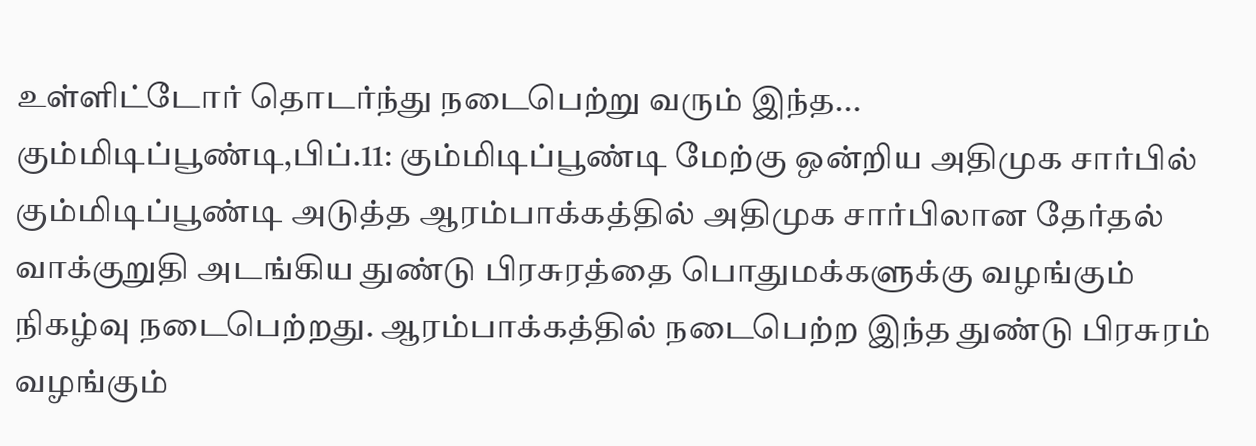உள்ளிட்டோர் தொடர்ந்து நடைபெற்று வரும் இந்த...
கும்மிடிப்பூண்டி,பிப்.11: கும்மிடிப்பூண்டி மேற்கு ஒன்றிய அதிமுக சார்பில் கும்மிடிப்பூண்டி அடுத்த ஆரம்பாக்கத்தில் அதிமுக சார்பிலான தேர்தல் வாக்குறுதி அடங்கிய துண்டு பிரசுரத்தை பொதுமக்களுக்கு வழங்கும் நிகழ்வு நடைபெற்றது. ஆரம்பாக்கத்தில் நடைபெற்ற இந்த துண்டு பிரசுரம் வழங்கும்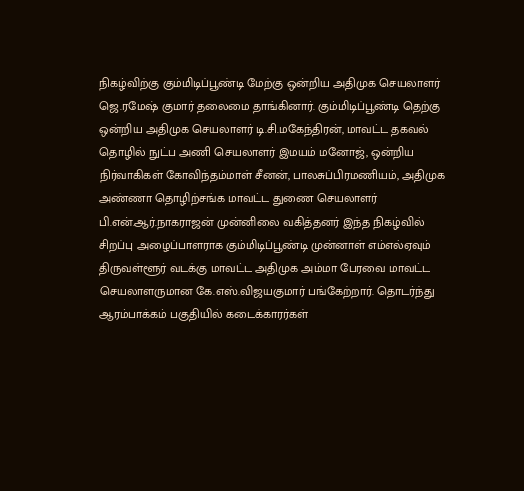நிகழ்விற்கு கும்மிடிப்பூண்டி மேற்கு ஒன்றிய அதிமுக செயலாளர் ஜெ.ரமேஷ் குமார் தலைமை தாங்கினார். கும்மிடிப்பூண்டி தெற்கு ஒன்றிய அதிமுக செயலாளர் டி.சி.மகேந்திரன், மாவட்ட தகவல் தொழில் நுட்ப அணி செயலாளர் இமயம் மனோஜ், ஒன்றிய நிர்வாகிகள் கோவிந்தம்மாள் சீனன், பாலசுப்பிரமணியம், அதிமுக அண்ணா தொழிற்சங்க மாவட்ட துணை செயலாளர் பி.என்.ஆர்.நாகராஜன் முன்னிலை வகித்தனர் இந்த நிகழ்வில் சிறப்பு அழைப்பாளராக கும்மிடிப்பூண்டி முன்னாள் எம்எல்ஏவும் திருவள்ளூர் வடக்கு மாவட்ட அதிமுக அம்மா பேரவை மாவட்ட செயலாளருமான கே.எஸ்.விஜயகுமார் பங்கேற்றார். தொடர்ந்து ஆரம்பாக்கம் பகுதியில் கடைக்காரர்கள்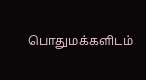பொதுமக்களிடம்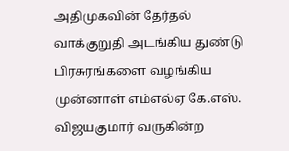அதிமுகவின் தேர்தல் வாக்குறுதி அடங்கிய துண்டு பிரசுரங்களை வழங்கிய முன்னாள் எம்எல்ஏ கே.எஸ். விஜயகுமார் வருகின்ற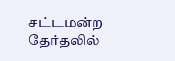சட்டமன்ற தேர்தலில்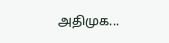அதிமுக...